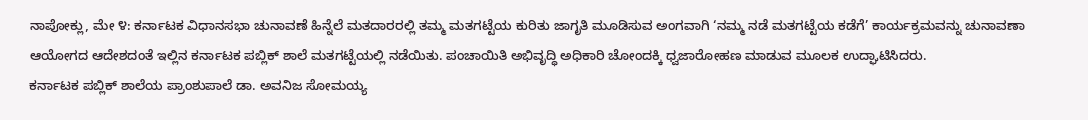ನಾಪೋಕ್ಲು, ಮೇ ೪: ಕರ್ನಾಟಕ ವಿಧಾನಸಭಾ ಚುನಾವಣೆ ಹಿನ್ನೆಲೆ ಮತದಾರರಲ್ಲಿ ತಮ್ಮ ಮತಗಟ್ಟೆಯ ಕುರಿತು ಜಾಗೃತಿ ಮೂಡಿಸುವ ಅಂಗವಾಗಿ ‘ನಮ್ಮ ನಡೆ ಮತಗಟ್ಟೆಯ ಕಡೆಗೆ’ ಕಾರ್ಯಕ್ರಮವನ್ನು ಚುನಾವಣಾ ಆಯೋಗದ ಆದೇಶದಂತೆ ಇಲ್ಲಿನ ಕರ್ನಾಟಕ ಪಬ್ಲಿಕ್ ಶಾಲೆ ಮತಗಟ್ಟೆಯಲ್ಲಿ ನಡೆಯಿತು. ಪಂಚಾಯಿತಿ ಅಭಿವೃದ್ಧಿ ಅಧಿಕಾರಿ ಚೋಂದಕ್ಕಿ ಧ್ವಜಾರೋಹಣ ಮಾಡುವ ಮೂಲಕ ಉದ್ಘಾಟಿಸಿದರು.
ಕರ್ನಾಟಕ ಪಬ್ಲಿಕ್ ಶಾಲೆಯ ಪ್ರಾಂಶುಪಾಲೆ ಡಾ. ಅವನಿಜ ಸೋಮಯ್ಯ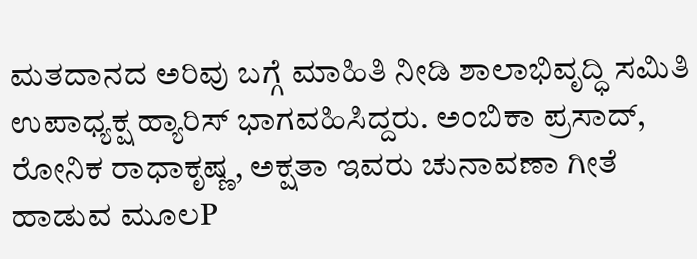ಮತದಾನದ ಅರಿವು ಬಗ್ಗೆ ಮಾಹಿತಿ ನೀಡಿ ಶಾಲಾಭಿವೃದ್ಧಿ ಸಮಿತಿ ಉಪಾಧ್ಯಕ್ಷ ಹ್ಯಾರಿಸ್ ಭಾಗವಹಿಸಿದ್ದರು. ಅಂಬಿಕಾ ಪ್ರಸಾದ್, ರೋನಿಕ ರಾಧಾಕೃಷ್ಣ, ಅಕ್ಷತಾ ಇವರು ಚುನಾವಣಾ ಗೀತೆ ಹಾಡುವ ಮೂಲP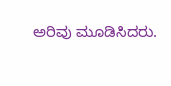ಅರಿವು ಮೂಡಿಸಿದರು.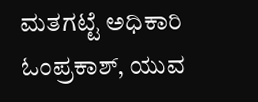ಮತಗಟ್ಟೆ ಅಧಿಕಾರಿ ಓಂಪ್ರಕಾಶ್, ಯುವ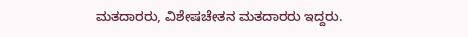ಮತದಾರರು, ವಿಶೇಷಚೇತನ ಮತದಾರರು ಇದ್ದರು.